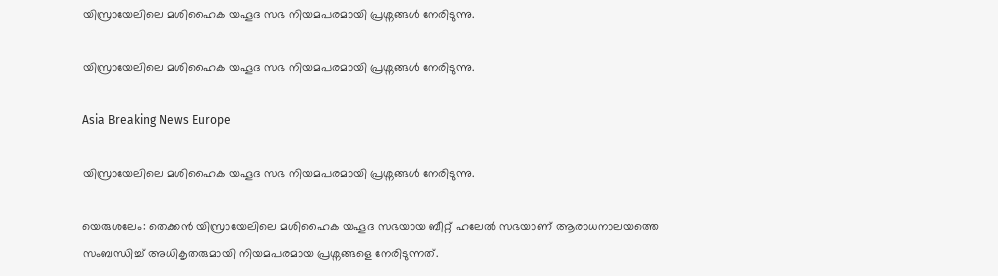യിസ്രായേലിലെ മശിഹൈക യഹൂദ സഭ നിയമപരമായി പ്രശ്നങ്ങള്‍ നേരിടുന്നു.

യിസ്രായേലിലെ മശിഹൈക യഹൂദ സഭ നിയമപരമായി പ്രശ്നങ്ങള്‍ നേരിടുന്നു.

Asia Breaking News Europe

യിസ്രായേലിലെ മശിഹൈക യഹൂദ സഭ നിയമപരമായി പ്രശ്നങ്ങള്‍ നേരിടുന്നു.

യെരുശലേം: തെക്കന്‍ യിസ്രായേലിലെ മശിഹൈക യഹൂദ സഭയായ ബീറ്റ് ഹലേല്‍ സഭയാണ് ആരാധനാലയത്തെ സംബന്ധിച്ച് അധികൃതരുമായി നിയമപരമായ പ്രശ്നങ്ങളെ നേരിടുന്നത്.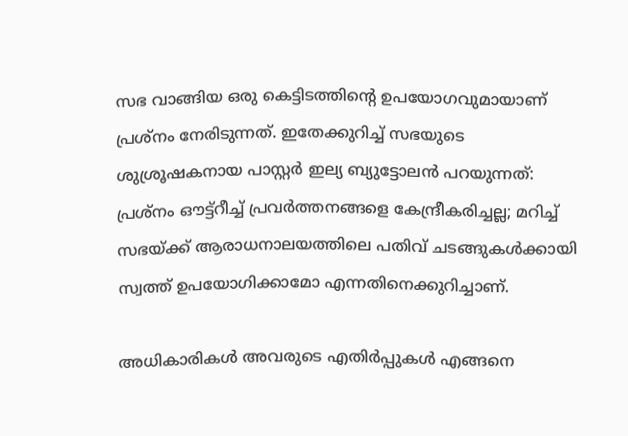സഭ വാങ്ങിയ ഒരു കെട്ടിടത്തിന്റെ ഉപയോഗവുമായാണ് പ്രശ്നം നേരിടുന്നത്. ഇതേക്കുറിച്ച് സഭയുടെ ശുശ്രൂഷകനായ പാസ്റ്റര്‍ ഇല്യ ബ്യുട്ടോലന്‍ പറയുന്നത്: പ്രശ്നം ഔട്ട്റീച്ച് പ്രവര്‍ത്തനങ്ങളെ കേന്ദ്രീകരിച്ചല്ല; മറിച്ച് സഭയ്ക്ക് ആരാധനാലയത്തിലെ പതിവ് ചടങ്ങുകള്‍ക്കായി സ്വത്ത് ഉപയോഗിക്കാമോ എന്നതിനെക്കുറിച്ചാണ്.

അധികാരികള്‍ അവരുടെ എതിര്‍പ്പുകള്‍ എങ്ങനെ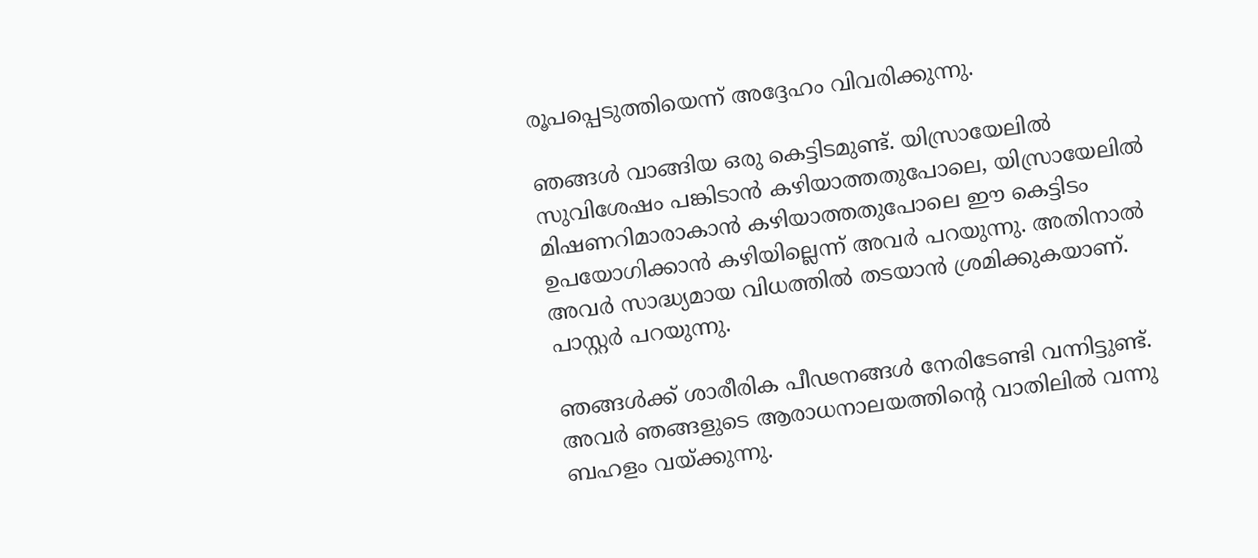രൂപപ്പെടുത്തിയെന്ന് അദ്ദേഹം വിവരിക്കുന്നു.

ഞങ്ങള്‍ വാങ്ങിയ ഒരു കെട്ടിടമുണ്ട്. യിസ്രായേലില്‍ സുവിശേഷം പങ്കിടാന്‍ കഴിയാത്തതുപോലെ, യിസ്രായേലില്‍ മിഷണറിമാരാകാന്‍ കഴിയാത്തതുപോലെ ഈ കെട്ടിടം ഉപയോഗിക്കാന്‍ കഴിയില്ലെന്ന് അവര്‍ പറയുന്നു. അതിനാല്‍ അവര്‍ സാദ്ധ്യമായ വിധത്തില്‍ തടയാന്‍ ശ്രമിക്കുകയാണ്. പാസ്റ്റര്‍ പറയുന്നു.

ഞങ്ങള്‍ക്ക് ശാരീരിക പീഢനങ്ങള്‍ നേരിടേണ്ടി വന്നിട്ടുണ്ട്. അവര്‍ ഞങ്ങളുടെ ആരാധനാലയത്തിന്റെ വാതിലില്‍ വന്നു ബഹളം വയ്ക്കുന്നു.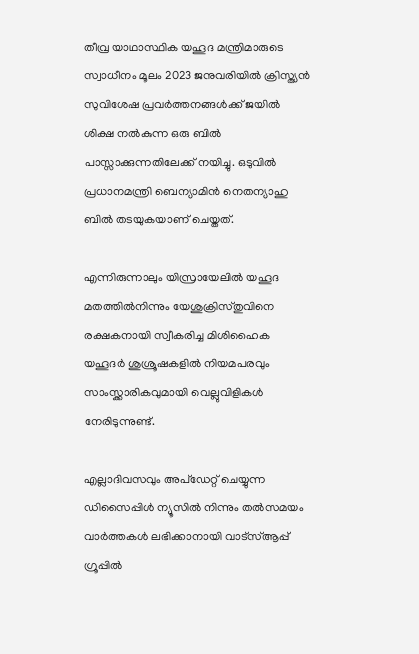തീവ്ര യാഥാസ്ഥിക യഹൂദ മന്ത്രിമാരുടെ സ്വാധീനം മൂലം 2023 ജനുവരിയില്‍ ക്രിസ്ത്യന്‍ സുവിശേഷ പ്രവര്‍ത്തനങ്ങള്‍ക്ക് ജയില്‍ ശിക്ഷ നല്‍കുന്ന ഒരു ബില്‍ പാസ്സാക്കുന്നതിലേക്ക് നയിച്ചു. ഒടുവില്‍ പ്രധാനമന്ത്രി ബെന്യാമിന്‍ നെതന്യാഹു ബില്‍ തടയുകയാണ് ചെയ്തത്.

എന്നിരുന്നാലും യിസ്രായേലില്‍ യഹൂദ മതത്തില്‍നിന്നും യേശുക്രിസ്തുവിനെ രക്ഷകനായി സ്വീകരിച്ച മിശിഹൈക യഹൂദര്‍ ശുശ്രൂഷകളില്‍ നിയമപരവും സാംസ്ക്കാരികവുമായി വെല്ലുവിളികള്‍ നേരിടുന്നുണ്ട്.

എല്ലാദിവസവും അപ്ഡേറ്റ് ചെയ്യുന്ന ഡിസൈപ്പിൾ ന്യൂസിൽ നിന്നും തൽസമയം വാർത്തകൾ ലഭിക്കാനായി വാട്സ്ആപ്പ് ഗ്രൂപ്പിൽ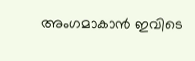അംഗമാകാൻ ഇവിടെ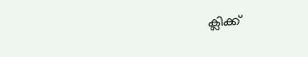ക്ലിക്ക്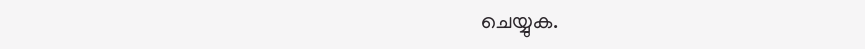ചെയ്യുക.